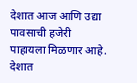देशात आज आणि उद्या पावसाची हजेरी पाहायला मिळणार आहे. देशात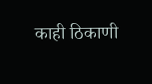काही ठिकाणी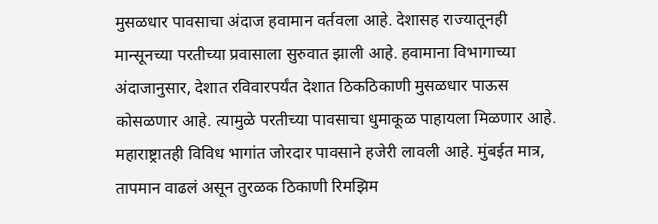मुसळधार पावसाचा अंदाज हवामान वर्तवला आहे. देशासह राज्यातूनही मान्सूनच्या परतीच्या प्रवासाला सुरुवात झाली आहे. हवामाना विभागाच्या अंदाजानुसार, देशात रविवारपर्यंत देशात ठिकठिकाणी मुसळधार पाऊस कोसळणार आहे. त्यामुळे परतीच्या पावसाचा धुमाकूळ पाहायला मिळणार आहे. महाराष्ट्रातही विविध भागांत जोरदार पावसाने हजेरी लावली आहे. मुंबईत मात्र, तापमान वाढलं असून तुरळक ठिकाणी रिमझिम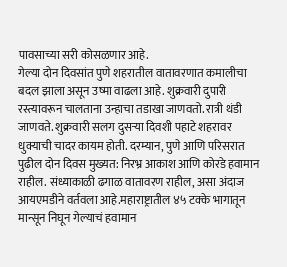पावसाच्या सरी कोसळणार आहे.
गेल्या दोन दिवसांत पुणे शहरातील वातावरणात कमालीचा बदल झाला असून उष्मा वाढला आहे. शुक्रवारी दुपारी रस्त्यावरून चालताना उन्हाचा तडाखा जाणवतो. रात्री थंडी जाणवते. शुक्रवारी सलग दुसऱ्या दिवशी पहाटे शहरावर धुक्याची चादर कायम होती. दरम्यान, पुणे आणि परिसरात पुढील दोन दिवस मुख्यत: निरभ्र आकाश आणि कोरडे हवामान राहील. संध्याकाळी ढगाळ वातावरण राहील, असा अंदाज आयएमडीने वर्तवला आहे.महाराष्ट्रातील ४५ टक्के भागातून मान्सून निघून गेल्याचं हवामान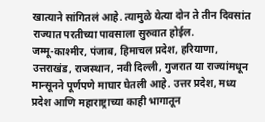खात्याने सांगितलं आहे. त्यामुळे येत्या दोन ते तीन दिवसांत राज्यात परतीच्या पावसाला सुरुवात होईल.
जम्मू-काश्मीर, पंजाब, हिमाचल प्रदेश, हरियाणा, उत्तराखंड, राजस्थान, नवी दिल्ली, गुजरात या राज्यांमधून मान्सूनने पूर्णपणे माघार घेतली आहे. उत्तर प्रदेश, मध्य प्रदेश आणि महाराष्ट्राच्या काही भागातून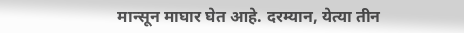मान्सून माघार घेत आहे. दरम्यान, येत्या तीन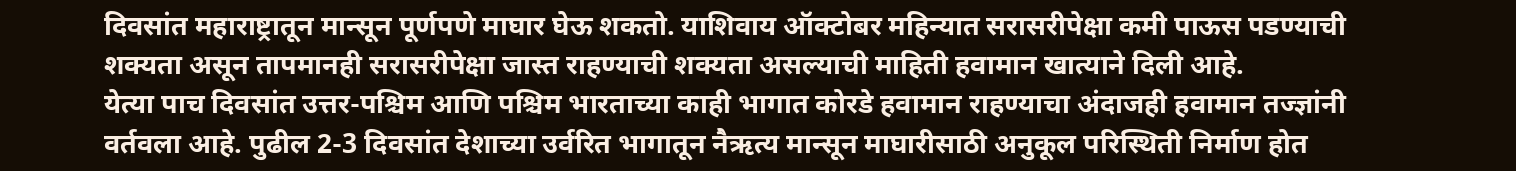दिवसांत महाराष्ट्रातून मान्सून पूर्णपणे माघार घेऊ शकतो. याशिवाय ऑक्टोबर महिन्यात सरासरीपेक्षा कमी पाऊस पडण्याची शक्यता असून तापमानही सरासरीपेक्षा जास्त राहण्याची शक्यता असल्याची माहिती हवामान खात्याने दिली आहे.
येत्या पाच दिवसांत उत्तर-पश्चिम आणि पश्चिम भारताच्या काही भागात कोरडे हवामान राहण्याचा अंदाजही हवामान तज्ज्ञांनी वर्तवला आहे. पुढील 2-3 दिवसांत देशाच्या उर्वरित भागातून नैऋत्य मान्सून माघारीसाठी अनुकूल परिस्थिती निर्माण होत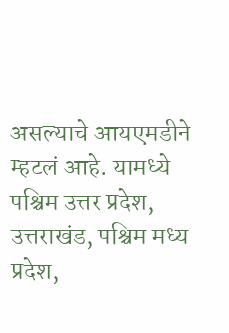असल्याचे आयएमडीने म्हटलं आहे. यामध्ये पश्चिम उत्तर प्रदेश, उत्तराखंड, पश्चिम मध्य प्रदेश,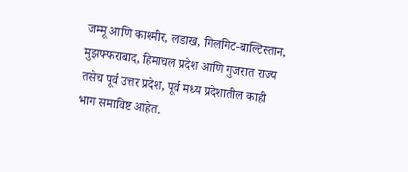जम्मू आणि काश्मीर, लडाख, गिलगिट-बाल्टिस्तान, मुझफ्फराबाद, हिमाचल प्रदेश आणि गुजरात राज्य तसेच पूर्व उत्तर प्रदेश, पूर्व मध्य प्रदेशातील काही भाग समाविष्ट आहेत.